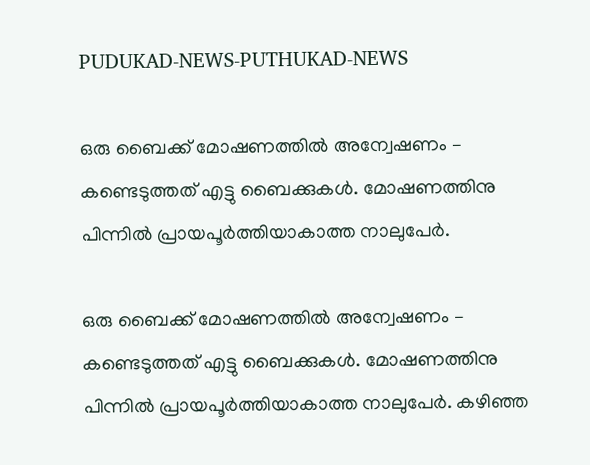PUDUKAD-NEWS-PUTHUKAD-NEWS

ഒരു ബൈക്ക് മോഷണത്തിൽ അന്വേഷണം – കണ്ടെടുത്തത് എട്ടു ബൈക്കുകൾ. മോഷണത്തിനു പിന്നിൽ പ്രായപൂർത്തിയാകാത്ത നാലുപേർ.

ഒരു ബൈക്ക് മോഷണത്തിൽ അന്വേഷണം – കണ്ടെടുത്തത് എട്ടു ബൈക്കുകൾ. മോഷണത്തിനു പിന്നിൽ പ്രായപൂർത്തിയാകാത്ത നാലുപേർ. കഴിഞ്ഞ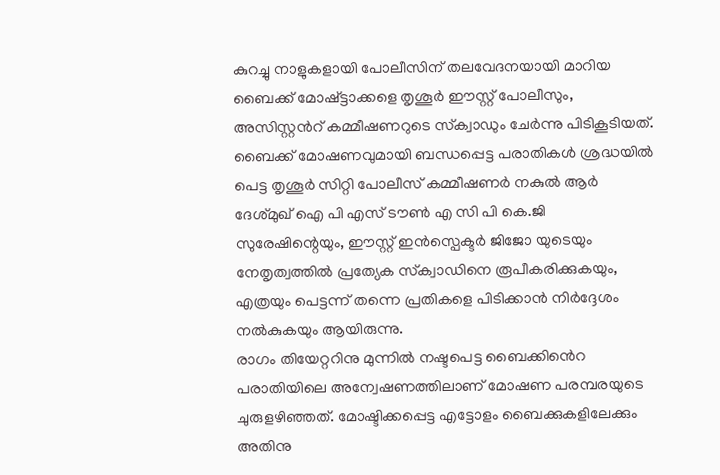കുറച്ചു നാളുകളായി പോലീസിന് തലവേദനയായി മാറിയ ബൈക്ക് മോഷ്ട്ടാക്കളെ തൃശൂർ ഈസ്റ്റ്‌ പോലീസും, അസിസ്റ്റൻറ് കമ്മീഷണറുടെ സ്‌ക്വാഡും ചേർന്നു പിടികൂടിയത്.
ബൈക്ക് മോഷണവുമായി ബന്ധപ്പെട്ട പരാതികൾ ശ്രദ്ധയിൽ പെട്ട തൃശൂർ സിറ്റി പോലീസ് കമ്മീഷണർ നകുൽ ആർ ദേശ്മുഖ് ഐ പി എസ് ടൗൺ എ സി പി കെ.ജി സുരേഷിന്റെയും, ഈസ്റ്റ്‌ ഇൻസ്പെക്ടർ ജിജോ യുടെയും നേതൃത്വത്തിൽ പ്രത്യേക സ്‌ക്വാഡിനെ രൂപീകരിക്കുകയും, എത്രയും പെട്ടന്ന് തന്നെ പ്രതികളെ പിടിക്കാൻ നിർദ്ദേശം നൽകുകയും ആയിരുന്നു.
രാഗം തിയേറ്ററിനു മുന്നിൽ നഷ്ടപെട്ട ബൈക്കിൻെറ പരാതിയിലെ അന്വേഷണത്തിലാണ് മോഷണ പരമ്പരയുടെ ചുരുളഴിഞ്ഞത്. മോഷ്ടിക്കപ്പെട്ട എട്ടോളം ബൈക്കുകളിലേക്കും അതിനു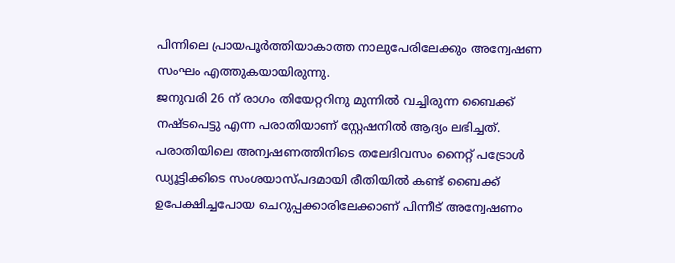പിന്നിലെ പ്രായപൂർത്തിയാകാത്ത നാലുപേരിലേക്കും അന്വേഷണ സംഘം എത്തുകയായിരുന്നു.
ജനുവരി 26 ന് രാഗം തിയേറ്ററിനു മുന്നിൽ വച്ചിരുന്ന ബൈക്ക് നഷ്ടപെട്ടു എന്ന പരാതിയാണ് സ്റ്റേഷനിൽ ആദ്യം ലഭിച്ചത്. പരാതിയിലെ അന്വഷണത്തിനിടെ തലേദിവസം നൈറ്റ് പട്രോൾ ഡ്യൂട്ടിക്കിടെ സംശയാസ്പദമായി രീതിയിൽ കണ്ട് ബൈക്ക് ഉപേക്ഷിച്ചപോയ ചെറുപ്പക്കാരിലേക്കാണ് പിന്നീട് അന്വേഷണം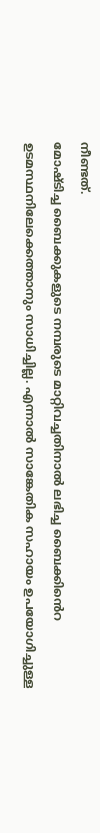നീണ്ടത്.
മോഷ്ടിച്ച ബൈക്കുകളുടെ നമ്പരുടെ മാറ്റിവച്ചതിനാൽ ലഭിച്ച ബൈക്കിൻെറ ഉടമസ്ഥനിലേക്കെത്താനും സാധിച്ചില്ല. എന്നാൽ സാങ്കേതിക സഹായം ഉപയോഗിച്ചുള്ള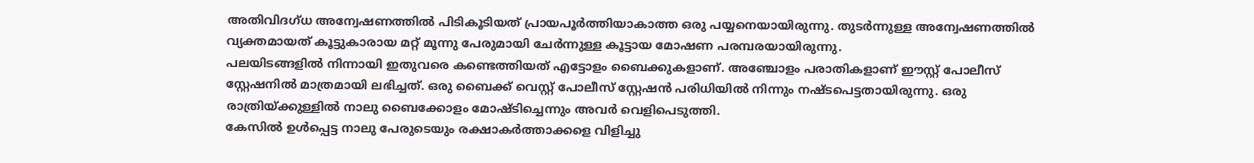അതിവിദഗ്ധ അന്വേഷണത്തിൽ പിടികൂടിയത് പ്രായപൂർത്തിയാകാത്ത ഒരു പയ്യനെയായിരുന്നു. തുടർന്നുള്ള അന്വേഷണത്തിൽ വ്യക്തമായത് കൂട്ടുകാരായ മറ്റ് മൂന്നു പേരുമായി ചേർന്നുള്ള കൂട്ടായ മോഷണ പരമ്പരയായിരുന്നു.
പലയിടങ്ങളിൽ നിന്നായി ഇതുവരെ കണ്ടെത്തിയത് എട്ടോളം ബൈക്കുകളാണ്. അഞ്ചോളം പരാതികളാണ് ഈസ്റ്റ് പോലീസ് സ്റ്റേഷനിൽ മാത്രമായി ലഭിച്ചത്. ഒരു ബൈക്ക് വെസ്റ്റ് പോലീസ് സ്റ്റേഷൻ പരിധിയിൽ നിന്നും നഷ്ടപെട്ടതായിരുന്നു. ഒരു രാത്രിയ്ക്കുള്ളിൽ നാലു ബൈക്കോളം മോഷ്ടിച്ചെന്നും അവർ വെളിപെടുത്തി.
കേസിൽ ഉൾപ്പെട്ട നാലു പേരുടെയും രക്ഷാകർത്താക്കളെ വിളിച്ചു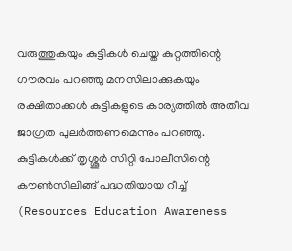വരുത്തുകയും കുട്ടികൾ ചെയ്ത കുറ്റത്തിന്റെ ഗൗരവം പറഞ്ഞു മനസിലാക്കുകയും രക്ഷിതാക്കൾ കുട്ടികളുടെ കാര്യത്തിൽ അതീവ ജാഗ്രത പുലർത്തണമെന്നും പറഞ്ഞു. കുട്ടികൾക്ക് തൃശ്ശൂർ സിറ്റി പോലീസിന്റെ കൗൺസിലിങ്ങ് പദ്ധതിയായ റീച്ച് (Resources Education Awareness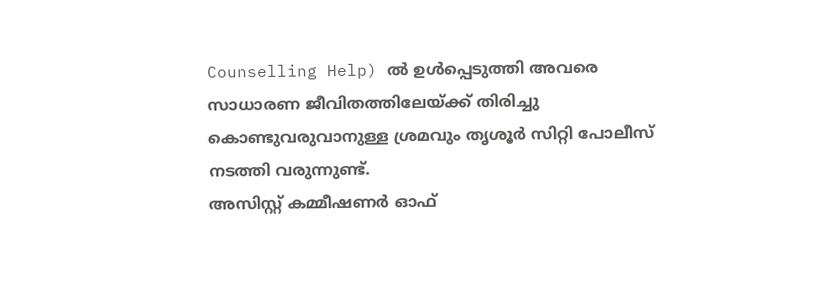Counselling Help) ൽ ഉൾപ്പെടുത്തി അവരെ സാധാരണ ജീവിതത്തിലേയ്ക്ക് തിരിച്ചു കൊണ്ടുവരുവാനുള്ള ശ്രമവും തൃശൂർ സിറ്റി പോലീസ് നടത്തി വരുന്നുണ്ട്.
അസിസ്റ്റ് കമ്മീഷണർ ഓഫ്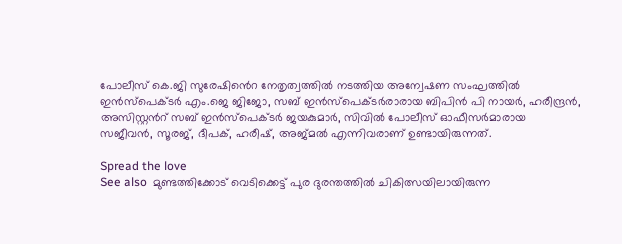പോലീസ് കെ.ജി സുരേഷിൻെറ നേതൃത്വത്തിൽ നടത്തിയ അന്വേഷണ സംഘത്തിൽ ഇൻസ്പെക്ടർ എം.ജെ ജിജോ, സബ് ഇൻസ്പെക്ടർരാരായ ബിപിൻ പി നായർ, ഹരീന്ദ്രൻ, അസിസ്റ്റൻറ് സബ് ഇൻസ്പെക്ടർ ജയകുമാർ, സിവിൽ പോലീസ് ഓഫീസർമാരായ സജീവൻ, സൂരജ്, ദീപക്, ഹരീഷ്, അജ്മൽ എന്നിവരാണ് ഉണ്ടായിരുന്നത്.

Spread the love
See also  മുണ്ടത്തിക്കോട് വെടിക്കെട്ട് പുര ദുരന്തത്തിൽ ചികിത്സയിലായിരുന്ന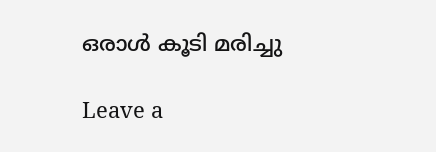ഒരാൾ കൂടി മരിച്ചു

Leave a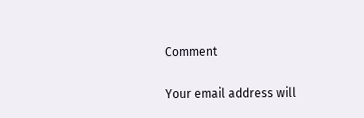Comment

Your email address will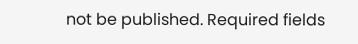not be published. Required fields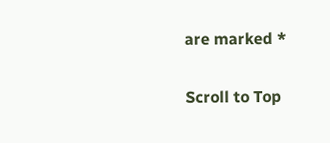are marked *

Scroll to Top